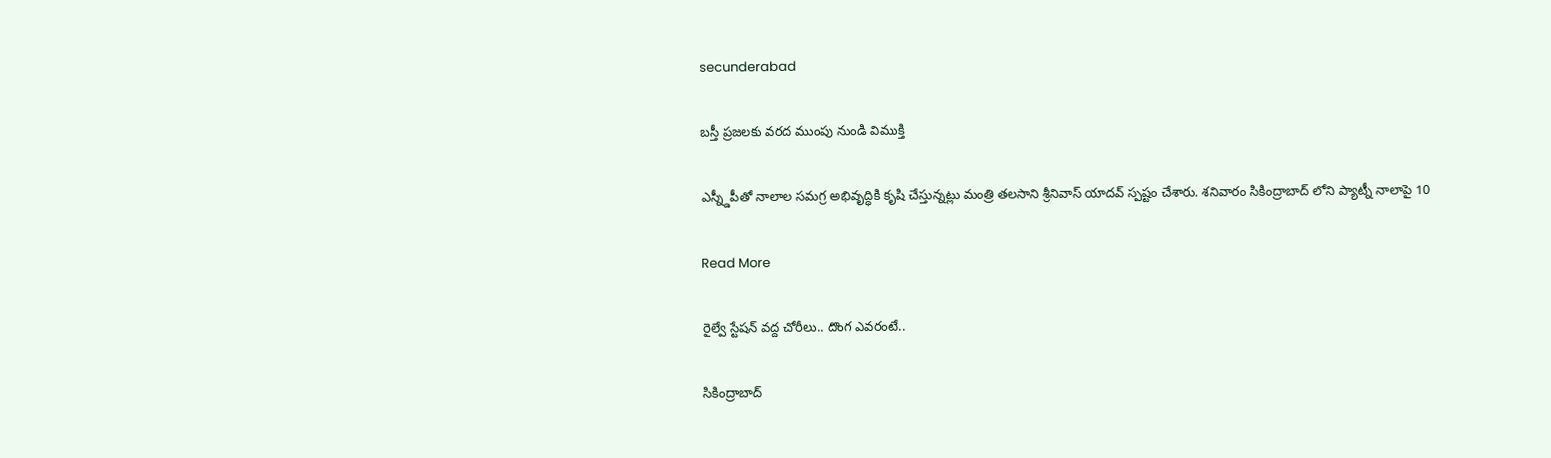secunderabad

బస్తీ ప్రజలకు వరద ముంపు నుండి విముక్తి

ఎస్న్డీపీతో నాలాల సమగ్ర అభివృద్ధికి కృషి చేస్తున్నట్లు మంత్రి తలసాని శ్రీనివాస్ యాదవ్ స్పష్టం చేశారు. శనివారం సికింద్రాబాద్ లోని ప్యాట్నీ నాలాపై 10

Read More

రైల్వే స్టేషన్ వద్ద చోరీలు.. దొంగ ఎవరంటే..

సికింద్రాబాద్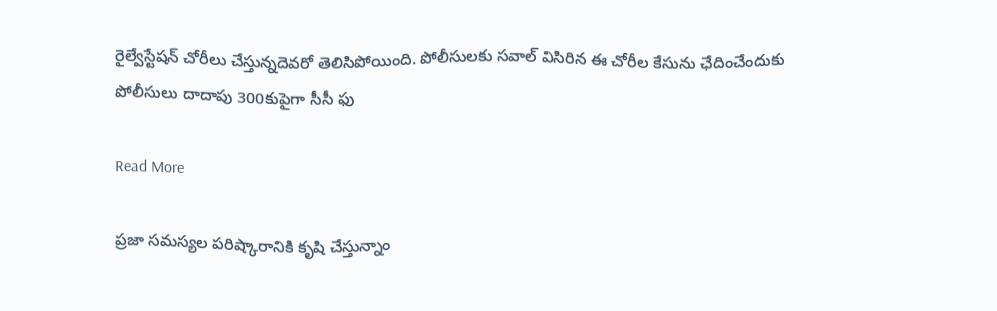రైల్వేస్టేషన్ చోరీలు చేస్తున్నదెవరో తెలిసిపోయింది. పోలీసులకు సవాల్ విసిరిన ఈ చోరీల కేసును ఛేదించేందుకు పోలీసులు దాదాపు 300కుపైగా సీసీ ఫు

Read More

ప్రజా సమస్యల పరిష్కారానికి కృషి చేస్తున్నాం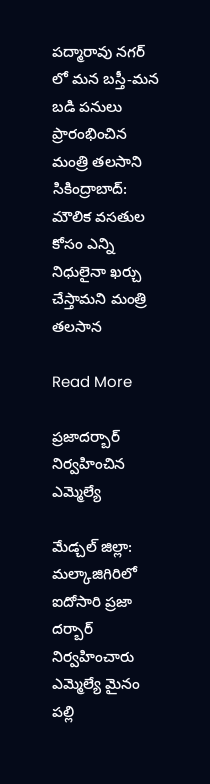పద్మారావు నగర్ లో మన బస్తీ-మన బడి పనులు ప్రారంభించిన మంత్రి తలసాని సికింద్రాబాద్: మౌలిక వసతుల కోసం ఎన్ని నిధులైనా ఖర్చు చేస్తామని మంత్రి తలసాన

Read More

ప్రజాదర్బార్ నిర్వహించిన ఎమ్మెల్యే

మేడ్చల్ జిల్లా: మల్కాజిగిరిలో ఐదోసారి ప్రజా దర్బార్ నిర్వహించారు ఎమ్మెల్యే మైనం పల్లి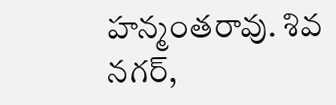హన్మంతరావు. శివ నగర్,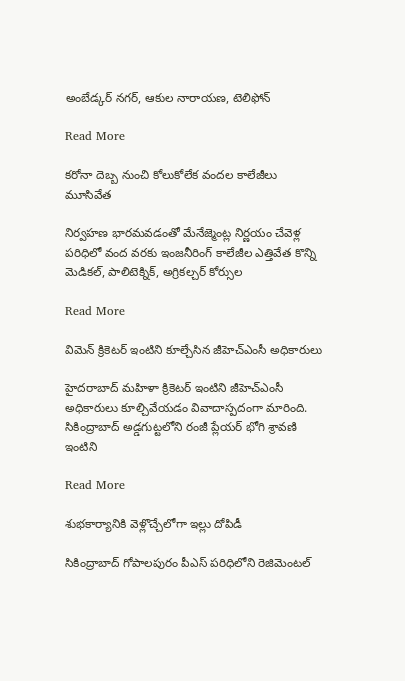అంబేడ్కర్ నగర్, ఆకుల నారాయణ, టెలిఫోన్

Read More

కరోనా దెబ్బ నుంచి కోలుకోలేక వందల కాలేజీలు మూసివేత

నిర్వహణ భారమవడంతో మేనేజ్మెంట్ల నిర్ణయం చేవెళ్ల పరిధిలో వంద వరకు ఇంజనీరింగ్ కాలేజీల ఎత్తివేత కొన్ని మెడికల్, పాలిటెక్నిక్, అగ్రికల్చర్ కోర్సుల

Read More

విమెన్ క్రికెటర్ ఇంటిని కూల్చేసిన జీహెచ్ఎంసీ అధికారులు

హైదరాబాద్ మహిళా క్రికెటర్ ఇంటిని జీహెచ్ఎంసీ అధికారులు కూల్చివేయడం వివాదాస్పదంగా మారింది. సికింద్రాబాద్ అడ్డగుట్టలోని రంజీ ప్లేయర్ భోగి శ్రావణి ఇంటిని

Read More

శుభకార్యానికి వెళ్లొచ్చేలోగా ఇల్లు దోపిడీ

సికింద్రాబాద్ గోపాలపురం పీఎస్ పరిధిలోని రెజిమెంటల్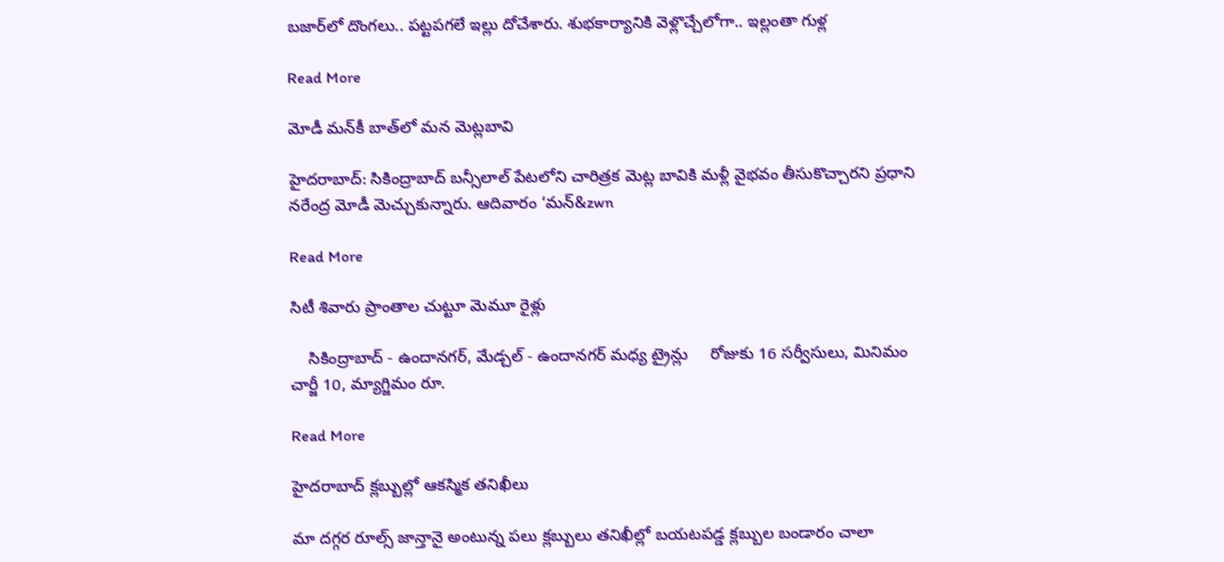బజార్‌‌లో దొంగలు.. పట్టపగలే ఇల్లు దోచేశారు. శుభకార్యానికి వెళ్లొచ్చేలోగా.. ఇల్లంతా గుళ్ల

Read More

మోడీ మన్‌‌కీ బాత్‌‌లో మన మెట్లబావి

హైదరాబాద్: సికింద్రాబాద్ బన్సీలాల్ పేటలోని చారిత్రక మెట్ల బావికి మళ్లీ వైభవం తీసుకొచ్చారని ప్రధాని నరేంద్ర మోడీ మెచ్చుకున్నారు. ఆదివారం ‘మన్&zwn

Read More

సిటీ శివారు ప్రాంతాల చుట్టూ మెమూ రైళ్లు

    సికింద్రాబాద్ - ఉందానగర్, మేడ్చల్ - ఉందానగర్ మధ్య ట్రైన్లు     రోజుకు 16 సర్వీసులు, మినిమం చార్జీ 10, మ్యాగ్జిమం రూ.

Read More

హైదరాబాద్ క్లబ్బుల్లో ఆకస్మిక తనిఖీలు

మా దగ్గర రూల్స్ జాన్తానై అంటున్న పలు క్లబ్బులు తనిఖీల్లో బయటపడ్డ క్లబ్బుల బండారం చాలా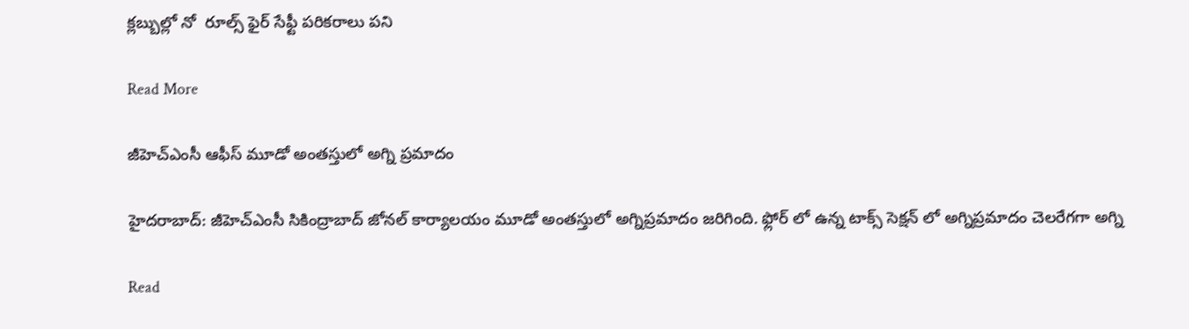క్లబ్బుల్లో నో  రూల్స్ ఫైర్ సేఫ్టీ పరికరాలు పని

Read More

జీహెచ్ఎంసీ ఆఫీస్ మూడో అంతస్తులో అగ్ని ప్రమాదం

హైదరాబాద్: జీహెచ్ఎంసీ సికింద్రాబాద్ జోనల్ కార్యాలయం మూడో అంతస్తులో అగ్నిప్రమాదం జరిగింది. ఫ్లోర్ లో ఉన్న టాక్స్ సెక్షన్ లో అగ్నిప్రమాదం చెలరేగగా అగ్ని

Read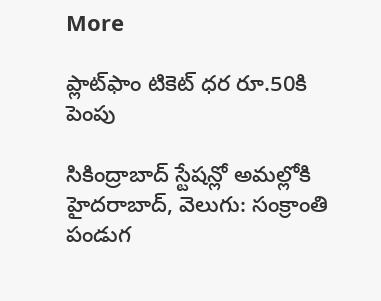More

ప్లాట్‌‌ఫాం టికెట్‌‌ ధర రూ.50కి పెంపు

సికింద్రాబాద్‌‌ స్టేషన్లో అమల్లోకి హైదరాబాద్‌‌, వెలుగు: సంక్రాంతి పండుగ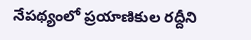నేపథ్యంలో ప్రయాణికుల రద్దీని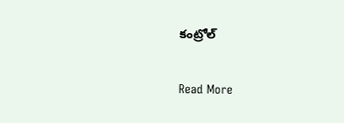కంట్రోల్‌‌

Read More